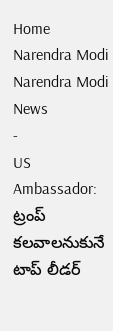Home
Narendra Modi
Narendra Modi News
-
US Ambassador: ట్రంప్ కలవాలనుకునే టాప్ లీడర్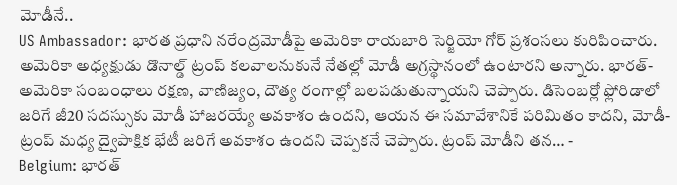మోడీనే..
US Ambassador: భారత ప్రధాని నరేంద్రమోడీపై అమెరికా రాయబారి సెర్జియో గోర్ ప్రశంసలు కురిపించారు. అమెరికా అధ్యక్షుడు డొనాల్డ్ ట్రంప్ కలవాలనుకునే నేతల్లో మోడీ అగ్రస్థానంలో ఉంటారని అన్నారు. భారత్-అమెరికా సంబంధాలు రక్షణ, వాణిజ్యం, దౌత్య రంగాల్లో బలపడుతున్నాయని చెప్పారు. డిసెంబర్లో ఫ్లోరిడాలో జరిగే జీ20 సదస్సుకు మోడీ హాజరయ్యే అవకాశం ఉందని, ఆయన ఈ సమావేశానికే పరిమితం కాదని, మోడీ-ట్రంప్ మధ్య ద్వైపాక్షిక భేటీ జరిగే అవకాశం ఉందని చెప్పకనే చెప్పారు. ట్రంప్ మోడీని తన… -
Belgium: భారత్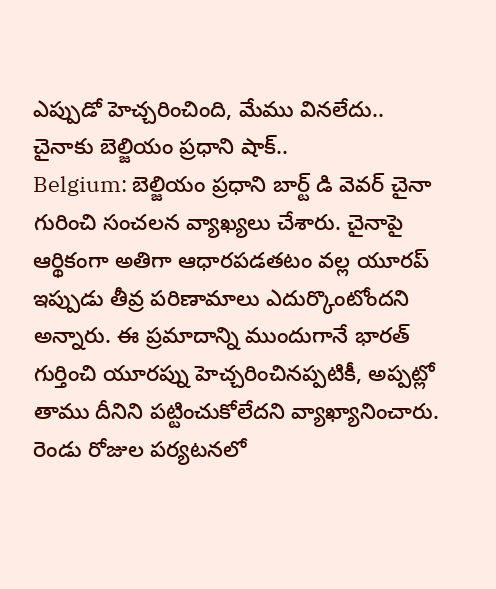ఎప్పుడో హెచ్చరించింది, మేము వినలేదు.. చైనాకు బెల్జియం ప్రధాని షాక్..
Belgium: బెల్జియం ప్రధాని బార్ట్ డి వెవర్ చైనా గురించి సంచలన వ్యాఖ్యలు చేశారు. చైనాపై ఆర్థికంగా అతిగా ఆధారపడతటం వల్ల యూరప్ ఇప్పుడు తీవ్ర పరిణామాలు ఎదుర్కొంటోందని అన్నారు. ఈ ప్రమాదాన్ని ముందుగానే భారత్ గుర్తించి యూరప్ను హెచ్చరించినప్పటికీ, అప్పట్లో తాము దీనిని పట్టించుకోలేదని వ్యాఖ్యానించారు. రెండు రోజుల పర్యటనలో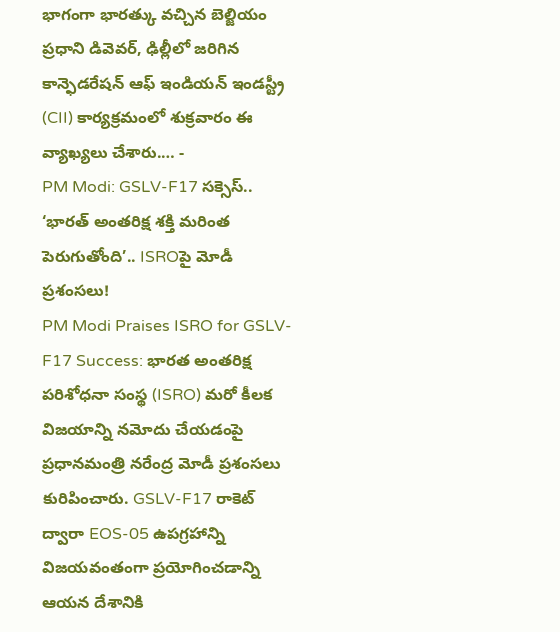భాగంగా భారత్కు వచ్చిన బెల్జియం ప్రధాని డివెవర్, ఢిల్లీలో జరిగిన కాన్ఫెడరేషన్ ఆఫ్ ఇండియన్ ఇండస్ట్రీ (CII) కార్యక్రమంలో శుక్రవారం ఈ వ్యాఖ్యలు చేశారు.… -
PM Modi: GSLV-F17 సక్సెస్.. ‘భారత్ అంతరిక్ష శక్తి మరింత పెరుగుతోంది’.. ISROపై మోడీ ప్రశంసలు!
PM Modi Praises ISRO for GSLV-F17 Success: భారత అంతరిక్ష పరిశోధనా సంస్థ (ISRO) మరో కీలక విజయాన్ని నమోదు చేయడంపై ప్రధానమంత్రి నరేంద్ర మోడీ ప్రశంసలు కురిపించారు. GSLV-F17 రాకెట్ ద్వారా EOS-05 ఉపగ్రహాన్ని విజయవంతంగా ప్రయోగించడాన్ని ఆయన దేశానికి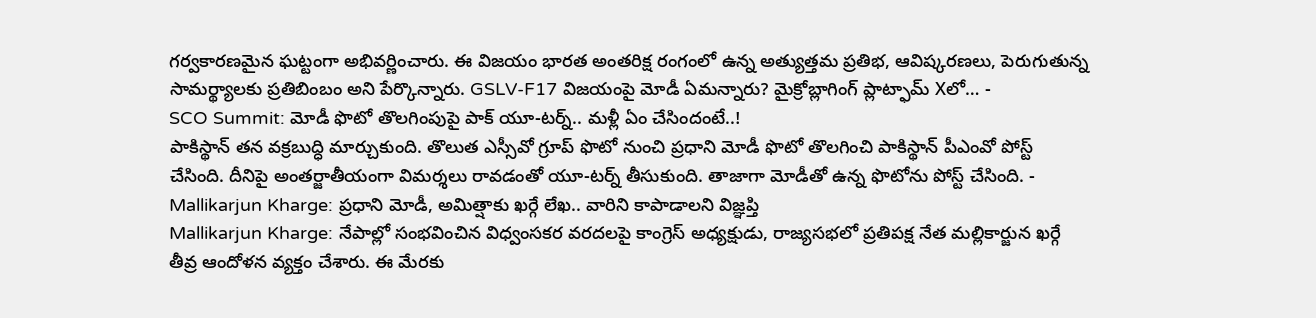గర్వకారణమైన ఘట్టంగా అభివర్ణించారు. ఈ విజయం భారత అంతరిక్ష రంగంలో ఉన్న అత్యుత్తమ ప్రతిభ, ఆవిష్కరణలు, పెరుగుతున్న సామర్థ్యాలకు ప్రతిబింబం అని పేర్కొన్నారు. GSLV-F17 విజయంపై మోడీ ఏమన్నారు? మైక్రోబ్లాగింగ్ ప్లాట్ఫామ్ Xలో… -
SCO Summit: మోడీ ఫొటో తొలగింపుపై పాక్ యూ-టర్న్.. మళ్లీ ఏం చేసిందంటే..!
పాకిస్థాన్ తన వక్రబుద్ధి మార్చుకుంది. తొలుత ఎస్సీవో గ్రూప్ ఫొటో నుంచి ప్రధాని మోడీ ఫొటో తొలగించి పాకిస్థాన్ పీఎంవో పోస్ట్ చేసింది. దీనిపై అంతర్జాతీయంగా విమర్శలు రావడంతో యూ-టర్న్ తీసుకుంది. తాజాగా మోడీతో ఉన్న ఫొటోను పోస్ట్ చేసింది. -
Mallikarjun Kharge: ప్రధాని మోడీ, అమిత్షాకు ఖర్గే లేఖ.. వారిని కాపాడాలని విజ్ఞప్తి
Mallikarjun Kharge: నేపాల్లో సంభవించిన విధ్వంసకర వరదలపై కాంగ్రెస్ అధ్యక్షుడు, రాజ్యసభలో ప్రతిపక్ష నేత మల్లికార్జున ఖర్గే తీవ్ర ఆందోళన వ్యక్తం చేశారు. ఈ మేరకు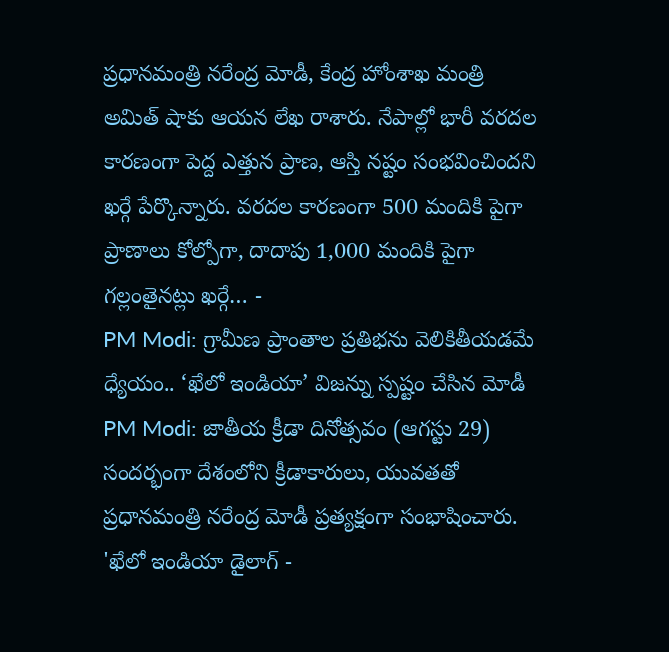ప్రధానమంత్రి నరేంద్ర మోడీ, కేంద్ర హోంశాఖ మంత్రి అమిత్ షాకు ఆయన లేఖ రాశారు. నేపాల్లో భారీ వరదల కారణంగా పెద్ద ఎత్తున ప్రాణ, ఆస్తి నష్టం సంభవించిందని ఖర్గే పేర్కొన్నారు. వరదల కారణంగా 500 మందికి పైగా ప్రాణాలు కోల్పోగా, దాదాపు 1,000 మందికి పైగా గల్లంతైనట్లు ఖర్గే… -
PM Modi: గ్రామీణ ప్రాంతాల ప్రతిభను వెలికితీయడమే ధ్యేయం.. ‘ఖేలో ఇండియా’ విజన్ను స్పష్టం చేసిన మోడీ
PM Modi: జాతీయ క్రీడా దినోత్సవం (ఆగస్టు 29) సందర్భంగా దేశంలోని క్రీడాకారులు, యువతతో ప్రధానమంత్రి నరేంద్ర మోడీ ప్రత్యక్షంగా సంభాషించారు. 'ఖేలో ఇండియా డైలాగ్ -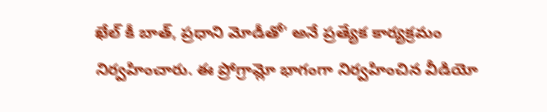ఖేల్ కీ బాత్, ప్రధాని మోడీతో' అనే ప్రత్యేక కార్యక్రమం నిర్వహించారు. ఈ ప్రోగ్రామ్లో భాగంగా నిర్వహించిన వీడియో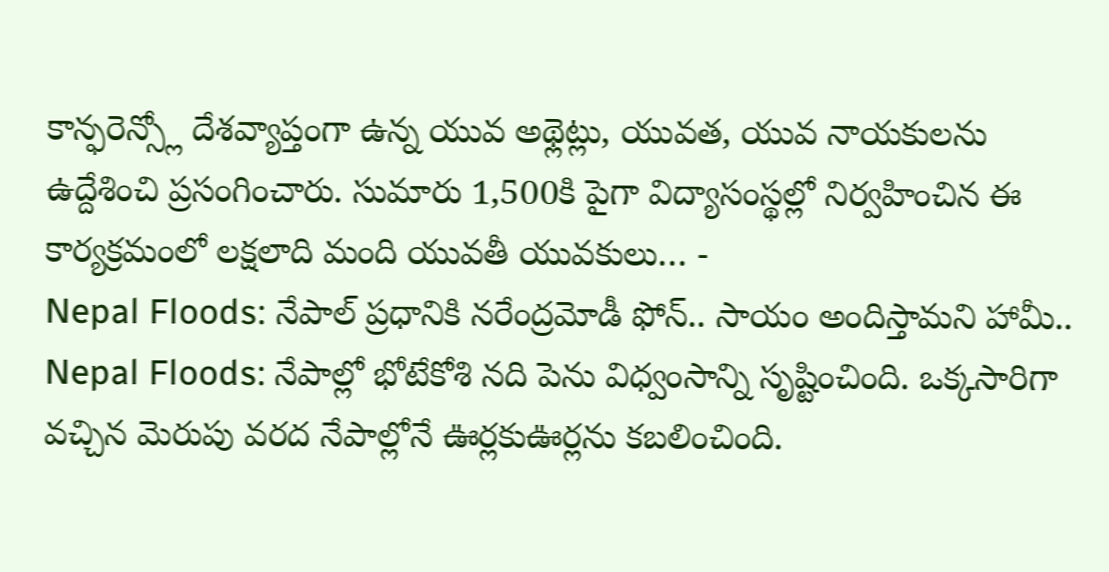కాన్ఫరెన్స్లో దేశవ్యాప్తంగా ఉన్న యువ అథ్లెట్లు, యువత, యువ నాయకులను ఉద్దేశించి ప్రసంగించారు. సుమారు 1,500కి పైగా విద్యాసంస్థల్లో నిర్వహించిన ఈ కార్యక్రమంలో లక్షలాది మంది యువతీ యువకులు… -
Nepal Floods: నేపాల్ ప్రధానికి నరేంద్రమోడీ ఫోన్.. సాయం అందిస్తామని హామీ..
Nepal Floods: నేపాల్లో భోటేకోశి నది పెను విధ్వంసాన్ని సృష్టించింది. ఒక్కసారిగా వచ్చిన మెరుపు వరద నేపాల్లోనే ఊర్లకుఊర్లను కబలించింది.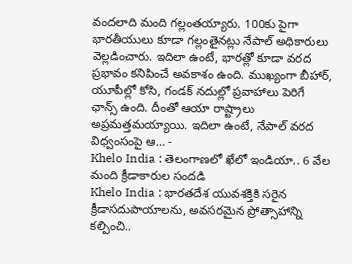వందలాది మంది గల్లంతయ్యారు. 100కు పైగా భారతీయులు కూడా గల్లంతైనట్లు నేపాల్ అధికారులు వెల్లడించారు. ఇదిలా ఉంటే, భారత్లో కూడా వరద ప్రభావం కనిపించే అవకాశం ఉంది. ముఖ్యంగా బీహార్, యూపీల్లో కోసి, గండక్ నదుల్లో ప్రవాహాలు పెరిగే ఛాన్స్ ఉంది. దీంతో ఆయా రాష్ట్రాలు అప్రమత్తమయ్యాయి. ఇదిలా ఉంటే, నేపాల్ వరద విధ్వంసంపై ఆ… -
Khelo India : తెలంగాణలో ఖేలో ఇండియా.. 6 వేల మంది క్రీడాకారుల సందడి
Khelo India : భారతదేశ యువశక్తికి సరైన క్రీడాసదుపాయాలను, అవసరమైన ప్రోత్సాహాన్ని కల్పించి..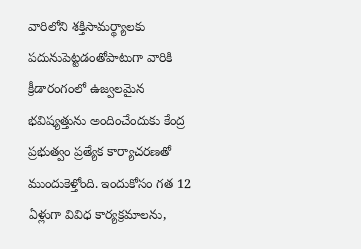వారిలోని శక్తిసామర్థ్యాలకు పదునుపెట్టడంతోపాటుగా వారికి క్రీడారంగంలో ఉజ్వలమైన భవిష్యత్తును అందించేందుకు కేంద్ర ప్రభుత్వం ప్రత్యేక కార్యాచరణతో ముందుకెళ్తోంది. ఇందుకోసం గత 12 ఏళ్లుగా వివిధ కార్యక్రమాలను,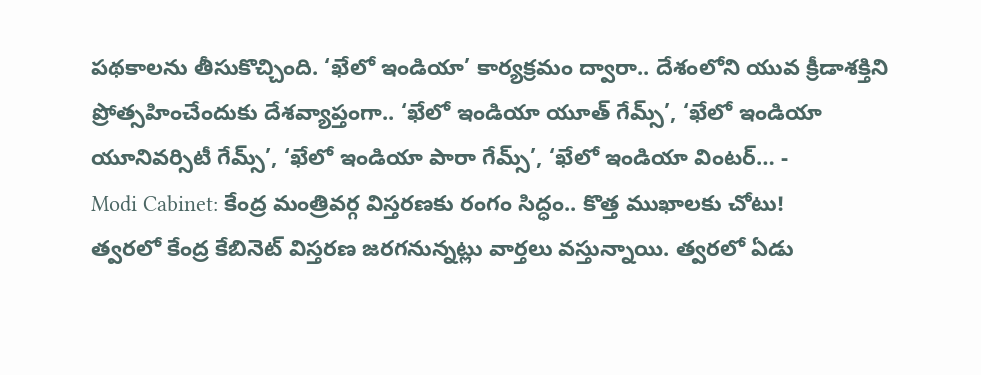పథకాలను తీసుకొచ్చింది. ‘ఖేలో ఇండియా’ కార్యక్రమం ద్వారా.. దేశంలోని యువ క్రీడాశక్తిని ప్రోత్సహించేందుకు దేశవ్యాప్తంగా.. ‘ఖేలో ఇండియా యూత్ గేమ్స్’, ‘ఖేలో ఇండియా యూనివర్సిటీ గేమ్స్’, ‘ఖేలో ఇండియా పారా గేమ్స్’, ‘ఖేలో ఇండియా వింటర్… -
Modi Cabinet: కేంద్ర మంత్రివర్గ విస్తరణకు రంగం సిద్ధం.. కొత్త ముఖాలకు చోటు!
త్వరలో కేంద్ర కేబినెట్ విస్తరణ జరగనున్నట్లు వార్తలు వస్తున్నాయి. త్వరలో ఏడు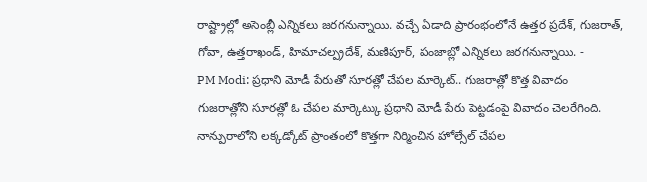రాష్ట్రాల్లో అసెంబ్లీ ఎన్నికలు జరగనున్నాయి. వచ్చే ఏడాది ప్రారంభంలోనే ఉత్తర ప్రదేశ్, గుజరాత్, గోవా, ఉత్తరాఖండ్, హిమాచల్ప్రదేశ్, మణిపూర్, పంజాబ్లో ఎన్నికలు జరగనున్నాయి. -
PM Modi: ప్రధాని మోడీ పేరుతో సూరత్లో చేపల మార్కెట్.. గుజరాత్లో కొత్త వివాదం
గుజరాత్లోని సూరత్లో ఓ చేపల మార్కెట్కు ప్రధాని మోడీ పేరు పెట్టడంపై వివాదం చెలరేగింది. నాన్పురాలోని లక్కడ్కోట్ ప్రాంతంలో కొత్తగా నిర్మించిన హోల్సేల్ చేపల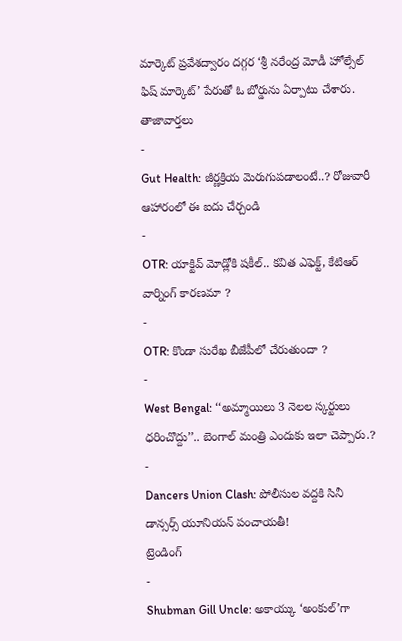మార్కెట్ ప్రవేశద్వారం దగ్గర ‘శ్రీ నరేంద్ర మోడీ హోల్సేల్ ఫిష్ మార్కెట్’ పేరుతో ఓ బోర్డును ఏర్పాటు చేశారు.
తాజావార్తలు
-
Gut Health: జీర్ణక్రియ మెరుగుపడాలంటే..? రోజువారీ ఆహారంలో ఈ ఐదు చేర్చండి
-
OTR: యాక్టివ్ మోడ్లోకి షకీల్.. కవిత ఎఫెక్ట్, కేటిఆర్ వార్నింగ్ కారణమా ?
-
OTR: కొండా సురేఖ బీజేపీలో చేరుతుందా ?
-
West Bengal: ‘‘అమ్మాయిలు 3 నెలల స్కర్టులు ధరించొద్దు’’.. బెంగాల్ మంత్రి ఎందుకు ఇలా చెప్పారు.?
-
Dancers Union Clash: పోలీసుల వద్దకి సినీ డాన్సర్స్ యూనియన్ పంచాయతీ!
ట్రెండింగ్
-
Shubman Gill Uncle: అకాయ్కు ‘అంకుల్’గా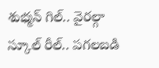శుభ్మన్ గిల్.. వైరల్గా స్కూల్ రీల్.. పగలబడి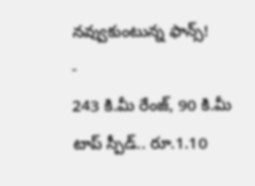నవ్వుకుంటున్న ఫాన్స్!
-
243 కి.మీ రేంజ్, 90 కి.మీ టాప్ స్పీడ్.. రూ.1.10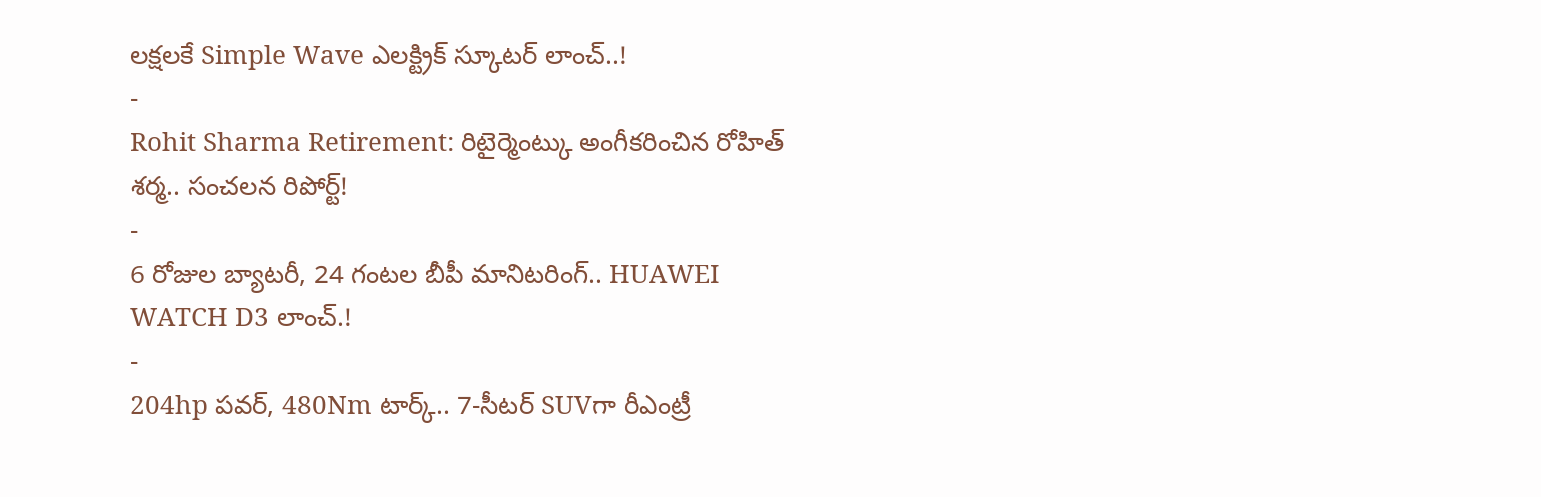లక్షలకే Simple Wave ఎలక్ట్రిక్ స్కూటర్ లాంచ్..!
-
Rohit Sharma Retirement: రిటైర్మెంట్కు అంగీకరించిన రోహిత్ శర్మ.. సంచలన రిపోర్ట్!
-
6 రోజుల బ్యాటరీ, 24 గంటల బీపీ మానిటరింగ్.. HUAWEI WATCH D3 లాంచ్.!
-
204hp పవర్, 480Nm టార్క్.. 7-సీటర్ SUVగా రీఎంట్రీ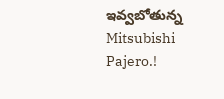ఇవ్వబోతున్న Mitsubishi Pajero.!